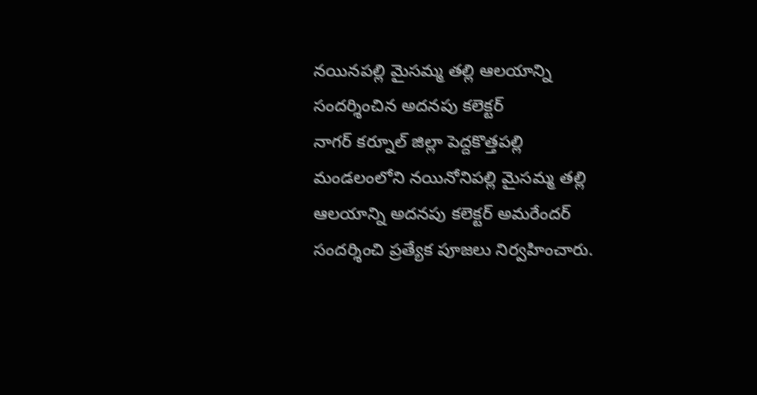నయినపల్లి మైసమ్మ తల్లి ఆలయాన్ని సందర్శించిన అదనపు కలెక్టర్
నాగర్ కర్నూల్ జిల్లా పెద్దకొత్తపల్లి మండలంలోని నయినోనిపల్లి మైసమ్మ తల్లి ఆలయాన్ని అదనపు కలెక్టర్ అమరేందర్ సందర్శించి ప్రత్యేక పూజలు నిర్వహించారు.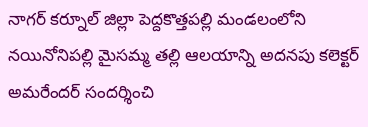నాగర్ కర్నూల్ జిల్లా పెద్దకొత్తపల్లి మండలంలోని నయినోనిపల్లి మైసమ్మ తల్లి ఆలయాన్ని అదనపు కలెక్టర్ అమరేందర్ సందర్శించి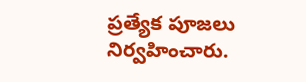ప్రత్యేక పూజలు నిర్వహించారు.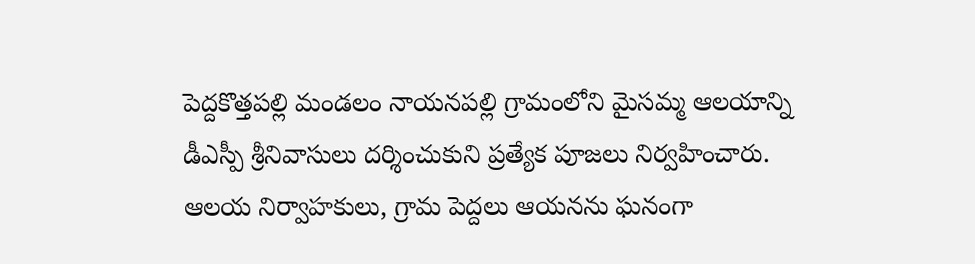పెద్దకొత్తపల్లి మండలం నాయనపల్లి గ్రామంలోని మైసమ్మ ఆలయాన్ని డీఎస్పీ శ్రీనివాసులు దర్శించుకుని ప్రత్యేక పూజలు నిర్వహించారు. ఆలయ నిర్వాహకులు, గ్రామ పెద్దలు ఆయనను ఘనంగా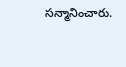సన్మానించారు.